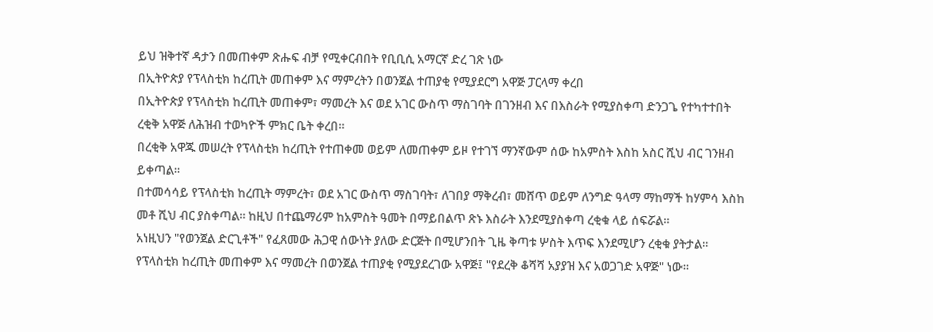ይህ ዝቅተኛ ዳታን በመጠቀም ጽሑፍ ብቻ የሚቀርብበት የቢቢሲ አማርኛ ድረ ገጽ ነው
በኢትዮጵያ የፕላስቲክ ከረጢት መጠቀም እና ማምረትን በወንጀል ተጠያቂ የሚያደርግ አዋጅ ፓርላማ ቀረበ
በኢትዮጵያ የፕላስቲክ ከረጢት መጠቀም፣ ማመረት እና ወደ አገር ውስጥ ማስገባት በገንዘብ እና በእስራት የሚያስቀጣ ድንጋጌ የተካተተበት ረቂቅ አዋጅ ለሕዝብ ተወካዮች ምክር ቤት ቀረበ።
በረቂቅ አዋጁ መሠረት የፕላስቲክ ከረጢት የተጠቀመ ወይም ለመጠቀም ይዞ የተገኘ ማንኛውም ሰው ከአምስት እስከ አስር ሺህ ብር ገንዘብ ይቀጣል።
በተመሳሳይ የፕላስቲክ ከረጢት ማምረት፣ ወደ አገር ውስጥ ማስገባት፣ ለገበያ ማቅረብ፣ መሸጥ ወይም ለንግድ ዓላማ ማከማች ከሃምሳ እስከ መቶ ሺህ ብር ያስቀጣል። ከዚህ በተጨማሪም ከአምስት ዓመት በማይበልጥ ጽኑ እስራት እንደሚያስቀጣ ረቂቁ ላይ ሰፍሯል።
አነዚህን "የወንጀል ድርጊቶች" የፈጸመው ሕጋዊ ሰውነት ያለው ድርጅት በሚሆንበት ጊዜ ቅጣቱ ሦስት እጥፍ እንደሚሆን ረቂቁ ያትታል።
የፕላስቲክ ከረጢት መጠቀም እና ማመረት በወንጀል ተጠያቂ የሚያደረገው አዋጅ፤ "የደረቅ ቆሻሻ አያያዝ እና አወጋገድ አዋጅ" ነው።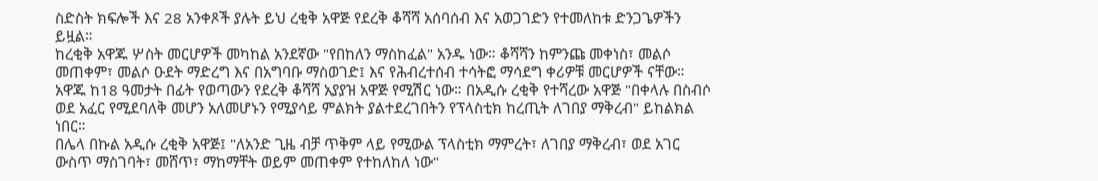ስድስት ክፍሎች እና 28 አንቀጾች ያሉት ይህ ረቂቅ አዋጅ የደረቅ ቆሻሻ አሰባሰብ እና አወጋገድን የተመለከቱ ድንጋጌዎችን ይዟል።
ከረቂቅ አዋጁ ሦስት መርሆዎች መካከል አንደኛው "የበከለን ማስከፈል" አንዱ ነው። ቆሻሻን ከምንጩ መቀነስ፣ መልሶ መጠቀም፣ መልሶ ዑደት ማድረግ እና በአግባቡ ማስወገድ፤ እና የሕብረተሰብ ተሳትፎ ማሳደግ ቀሪዎቹ መርሆዎች ናቸው።
አዋጁ ከ18 ዓመታት በፊት የወጣውን የደረቅ ቆሻሻ አያያዝ አዋጅ የሚሽር ነው። በአዲሱ ረቂቅ የተሻረው አዋጅ "በቀላሉ በስብሶ ወደ አፈር የሚደባለቅ መሆን አለመሆኑን የሚያሳይ ምልክት ያልተደረገበትን የፕላስቲክ ከረጢት ለገበያ ማቅረብ" ይከልክል ነበር።
በሌላ በኩል አዲሱ ረቂቅ አዋጅ፤ "ለአንድ ጊዜ ብቻ ጥቅም ላይ የሚውል ፕላስቲክ ማምረት፣ ለገበያ ማቅረብ፣ ወደ አገር ውስጥ ማስገባት፣ መሸጥ፣ ማከማቸት ወይም መጠቀም የተከለከለ ነው"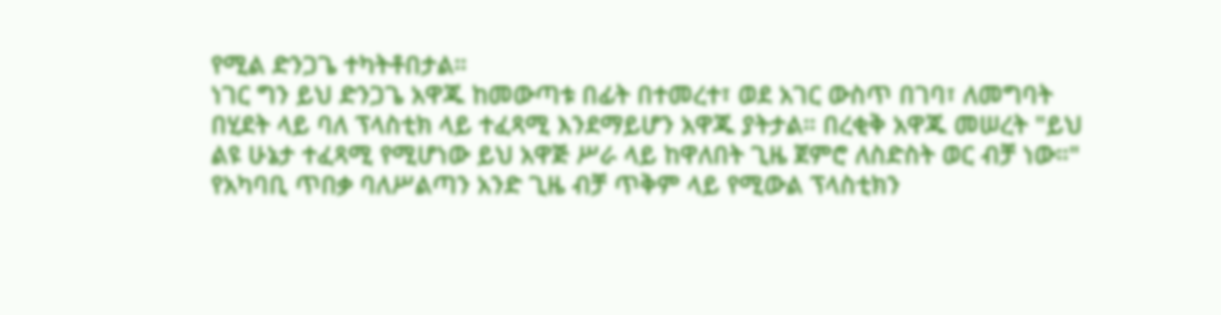የሚል ድንጋጌ ተካትቶበታል።
ነገር ግን ይህ ድንጋጌ አዋጁ ከመውጣቱ በፊት በተመረተ፣ ወደ አገር ውስጥ በገባ፣ ለመግባት በሂደት ላይ ባለ ፕላስቲክ ላይ ተፈጻሚ እንደማይሆን አዋጁ ያትታል። በረቂቅ አዋጁ መሠረት "ይህ ልዩ ሁኔታ ተፈጻሚ የሚሆነው ይህ አዋጅ ሥራ ላይ ከዋለበት ጊዜ ጀምሮ ለስድስት ወር ብቻ ነው።"
የአካባቢ ጥበቃ ባለሥልጣን አንድ ጊዜ ብቻ ጥቅም ላይ የሚውል ፕላስቲክን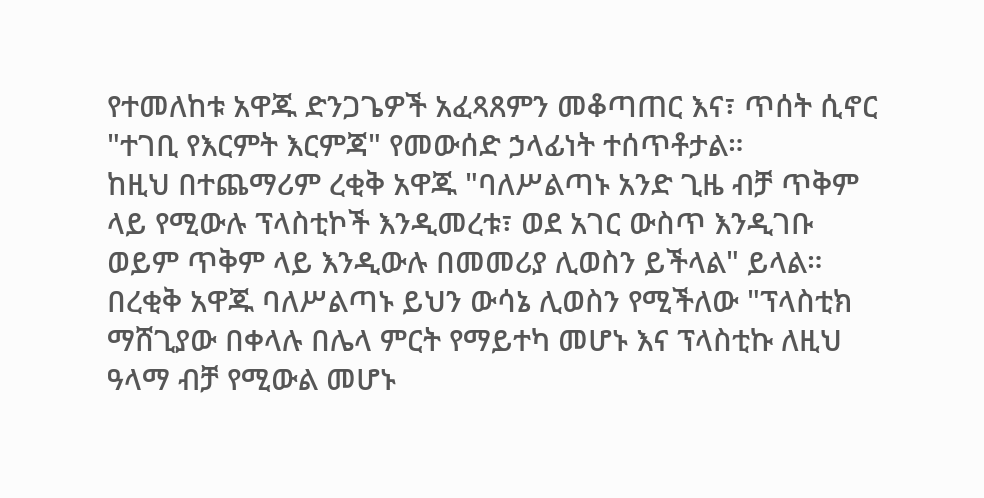የተመለከቱ አዋጁ ድንጋጌዎች አፈጻጸምን መቆጣጠር እና፣ ጥሰት ሲኖር "ተገቢ የእርምት እርምጃ" የመውሰድ ኃላፊነት ተሰጥቶታል።
ከዚህ በተጨማሪም ረቂቅ አዋጁ "ባለሥልጣኑ አንድ ጊዜ ብቻ ጥቅም ላይ የሚውሉ ፕላስቲኮች እንዲመረቱ፣ ወደ አገር ውስጥ እንዲገቡ ወይም ጥቅም ላይ እንዲውሉ በመመሪያ ሊወስን ይችላል" ይላል።
በረቂቅ አዋጁ ባለሥልጣኑ ይህን ውሳኔ ሊወስን የሚችለው "ፕላስቲክ ማሸጊያው በቀላሉ በሌላ ምርት የማይተካ መሆኑ እና ፕላስቲኩ ለዚህ ዓላማ ብቻ የሚውል መሆኑ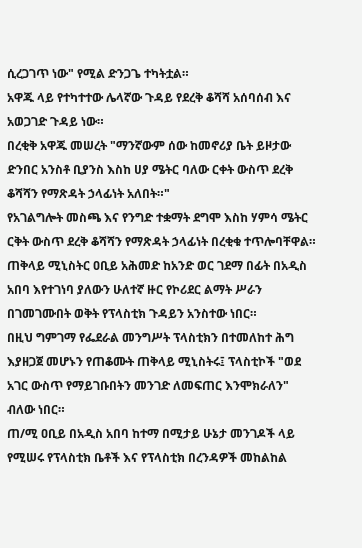ሲረጋገጥ ነው" የሚል ድንጋጌ ተካትቷል።
አዋጁ ላይ የተካተተው ሌላኛው ጉዳይ የደረቅ ቆሻሻ አሰባሰብ እና አወጋገድ ጉዳይ ነው።
በረቂቅ አዋጁ መሠረት "ማንኛውም ሰው ከመኖሪያ ቤት ይዞታው ድንበር አንስቶ ቢያንስ እስከ ሀያ ሜትር ባለው ርቀት ውስጥ ደረቅ ቆሻሻን የማጽዳት ኃላፊነት አለበት።"
የአገልግሎት መስጫ እና የንግድ ተቋማት ደግሞ እስከ ሃምሳ ሜትር ርቅት ውስጥ ደረቅ ቆሻሻን የማጽዳት ኃላፊነት በረቂቁ ተጥሎባቸዋል።
ጠቅላይ ሚኒስትር ዐቢይ አሕመድ ከአንድ ወር ገደማ በፊት በአዲስ አበባ እየተገነባ ያለውን ሁለተኛ ዙር የኮሪደር ልማት ሥራን በገመገሙበት ወቅት የፕላስቲክ ጉዳይን አንስተው ነበር።
በዚህ ግምገማ የፌደራል መንግሥት ፕላስቲክን በተመለከተ ሕግ እያዘጋጀ መሆኑን የጠቆሙት ጠቅላይ ሚኒስትሩ፤ ፕላስቲኮች "ወደ አገር ውስጥ የማይገቡበትን መንገድ ለመፍጠር እንሞክራለን" ብለው ነበር።
ጠ/ሚ ዐቢይ በአዲስ አበባ ከተማ በሚታይ ሁኔታ መንገዶች ላይ የሚሠሩ የፕላስቲክ ቤቶች እና የፕላስቲክ በረንዳዎች መከልከል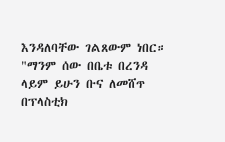እንዳለባቸው ገልጸውም ነበር።
"ማንም ሰው በቤቱ በረንዳ ላይም ይሁን ቡና ለመሸጥ በፕላስቲክ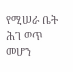የሚሠራ ቤት ሕገ ወጥ መሆን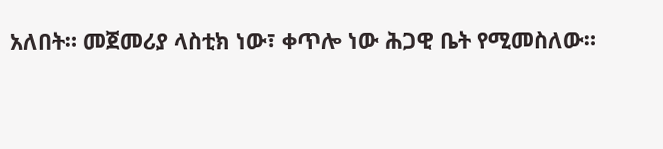አለበት። መጀመሪያ ላስቲክ ነው፣ ቀጥሎ ነው ሕጋዊ ቤት የሚመስለው።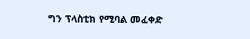ግን ፕላስቲክ የሚባል መፈቀድ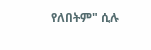የለበትም" ሲሉ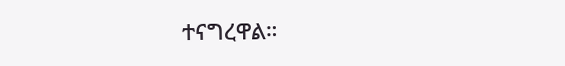ተናግረዋል።